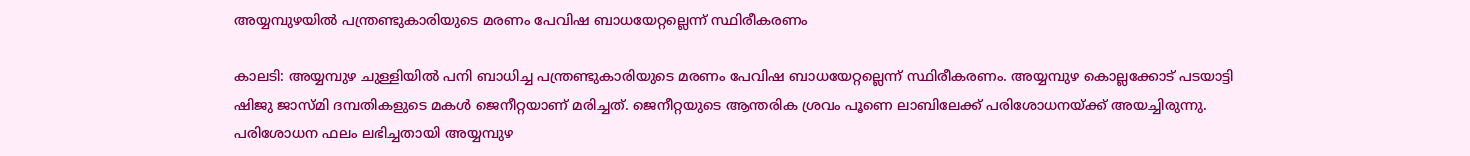അയ്യമ്പുഴയിൽ പന്ത്രണ്ടുകാരിയുടെ മരണം പേവിഷ ബാധയേറ്റല്ലെന്ന് സ്ഥിരീകരണം

കാലടി: അയ്യമ്പുഴ ചുള്ളിയിൽ പനി ബാധിച്ച പന്ത്രണ്ടുകാരിയുടെ മരണം പേവിഷ ബാധയേറ്റല്ലെന്ന് സ്ഥിരീകരണം. അയ്യമ്പുഴ കൊല്ലക്കോട് പടയാട്ടി ഷിജു ജാസ്മി ദമ്പതികളുടെ മകൾ ജെനീറ്റയാണ് മരിച്ചത്. ജെനീറ്റയുടെ ആന്തരിക ശ്രവം പൂണെ ലാബിലേക്ക് പരിശോധനയ്ക്ക് അയച്ചിരുന്നു. പരിശോധന ഫലം ലഭിച്ചതായി അയ്യമ്പുഴ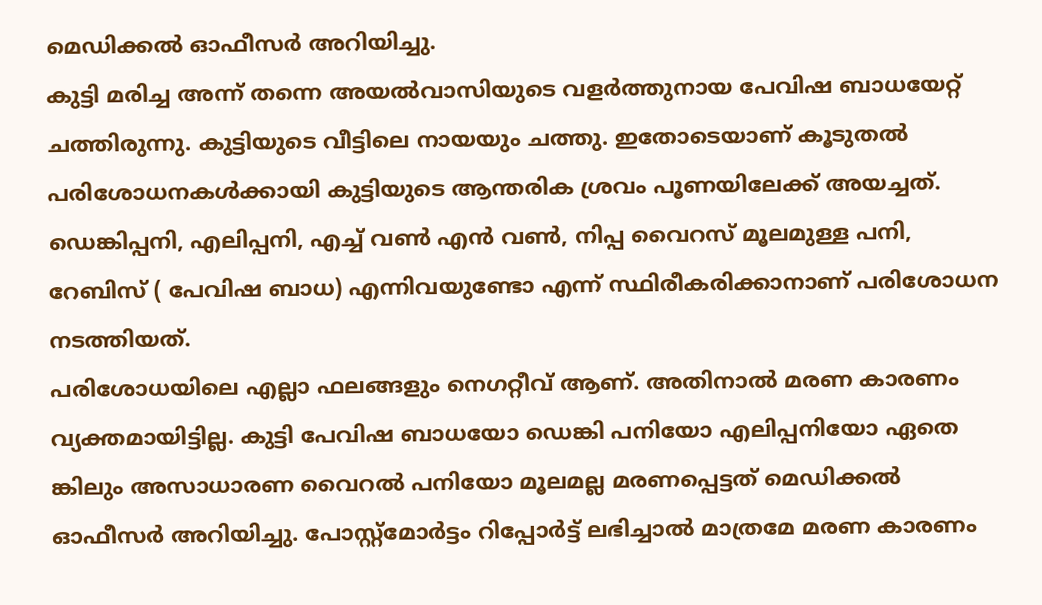മെഡിക്കൽ ഓഫീസർ അറിയിച്ചു.
കുട്ടി മരിച്ച അന്ന് തന്നെ അയൽവാസിയുടെ വളർത്തുനായ പേവിഷ ബാധയേറ്റ് ചത്തിരുന്നു. കുട്ടിയുടെ വീട്ടിലെ നായയും ചത്തു. ഇതോടെയാണ് കൂടുതൽ പരിശോധനകൾക്കായി കുട്ടിയുടെ ആന്തരിക ശ്രവം പൂണയിലേക്ക് അയച്ചത്. ഡെങ്കിപ്പനി, എലിപ്പനി, എച്ച് വൺ എൻ വൺ, നിപ്പ വൈറസ് മൂലമുള്ള പനി, റേബിസ് ( പേവിഷ ബാധ) എന്നിവയുണ്ടോ എന്ന് സ്ഥിരീകരിക്കാനാണ് പരിശോധന നടത്തിയത്.
പരിശോധയിലെ എല്ലാ ഫലങ്ങളും നെഗറ്റീവ് ആണ്. അതിനാൽ മരണ കാരണം വ്യക്തമായിട്ടില്ല. കുട്ടി പേവിഷ ബാധയോ ഡെങ്കി പനിയോ എലിപ്പനിയോ ഏതെ ങ്കിലും അസാധാരണ വൈറൽ പനിയോ മൂലമല്ല മരണപ്പെട്ടത് മെഡിക്കൽ ഓഫീസർ അറിയിച്ചു. പോസ്റ്റ്മോർട്ടം റിപ്പോർട്ട് ലഭിച്ചാൽ മാത്രമേ മരണ കാരണം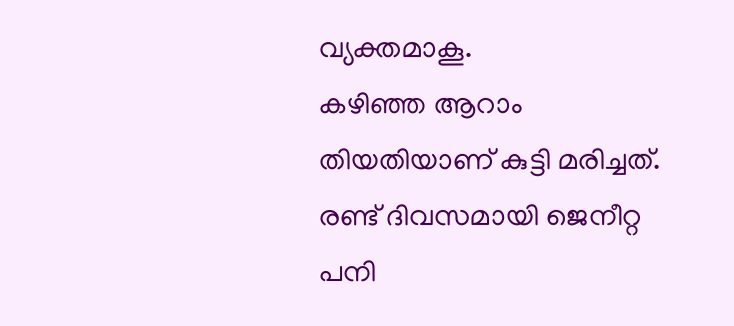വ്യക്തമാകൂ.
കഴിഞ്ഞ ആറാം തിയതിയാണ് കുട്ടി മരിച്ചത്. രണ്ട് ദിവസമായി ജെനീറ്റ പനി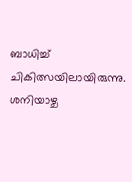ബാധിച്ച് ചികിത്സയിലായിരുന്നു. ശനിയാഴ്ച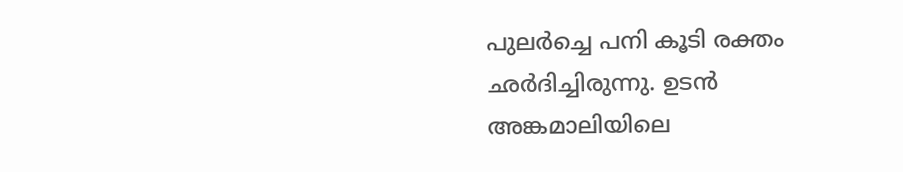പുലർച്ചെ പനി കൂടി രക്തം ഛർദിച്ചിരുന്നു. ഉടൻ അങ്കമാലിയിലെ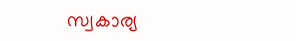സ്വകാര്യ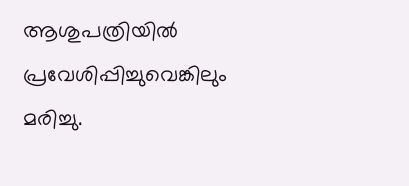ആശുപത്രിയിൽ പ്രവേശിപ്പിച്ചുവെങ്കിലും മരിച്ചു.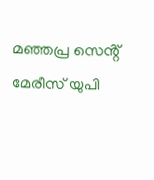മഞ്ഞപ്ര സെൻ്റ് മേരീസ് യുപി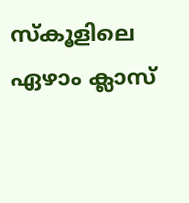സ്കൂളിലെ ഏഴാം ക്ലാസ്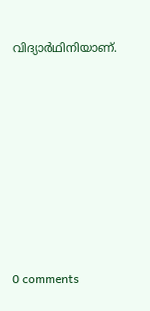വിദ്യാർഥിനിയാണ്.










0 comments